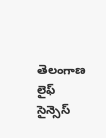తెలంగాణ లైఫ్‌ సైన్సెస్‌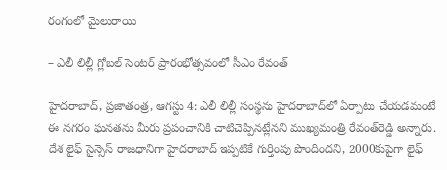రంగంలో మైలురాయి

– ఎలీ లిల్లీ గ్లోబల్‌ సెంటర్‌ ప్రారంభోత్సవంలో సీఎం రేవంత్‌

హైదరాబాద్‌, ప్రజాతంత్ర, ఆగస్టు 4: ఎలీ లిల్లీ సంస్థను హైదరాబాద్‌లో ఏర్పాటు చేయడమంటే ఈ నగరం ఘనతను మీరు ప్రపంచానికి చాటిచెప్పినట్లేనని ముఖ్యమంత్రి రేవంత్‌రెడ్డి అన్నారు. దేశ లైఫ్‌ సైన్సెస్‌ రాజధానిగా హైదరాబాద్‌ ఇప్పటికే గుర్తింపు పొందిందని, 2000కుపైగా లైఫ్‌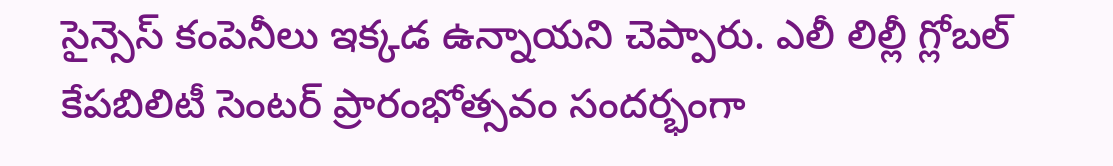సైన్సెస్‌ కంపెనీలు ఇక్కడ ఉన్నాయని చెప్పారు. ఎలీ లిల్లీ గ్లోబల్‌ కేపబిలిటీ సెంటర్‌ ప్రారంభోత్సవం సందర్భంగా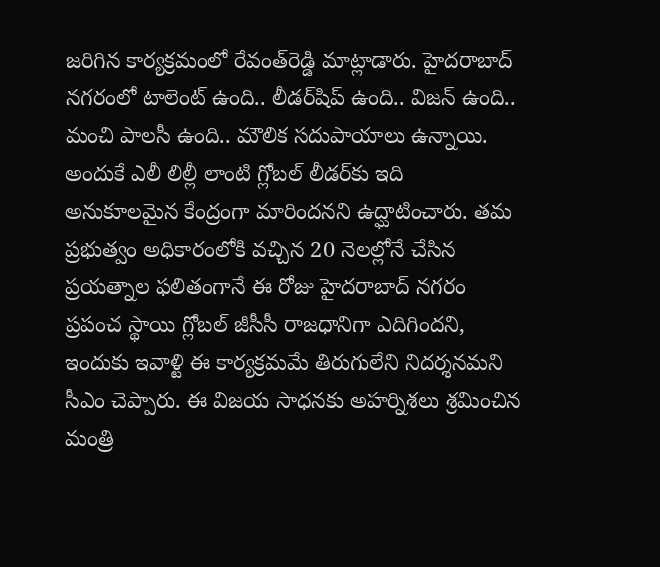జరిగిన కార్యక్రమంలో రేవంత్‌రెడ్డి మాట్లాడారు. హైదరాబాద్‌ నగరంలో టాలెంట్‌ ఉంది.. లీడర్‌షిప్‌ ఉంది.. విజన్‌ ఉంది.. మంచి పాలసీ ఉంది.. మౌలిక సదుపాయాలు ఉన్నాయి. అందుకే ఎలీ లిల్లీ లాంటి గ్లోబల్‌ లీడర్‌కు ఇది అనుకూలమైన కేంద్రంగా మారిందనని ఉద్ఘాటించారు. తమ ప్రభుత్వం అధికారంలోకి వచ్చిన 20 నెలల్లోనే చేసిన ప్రయత్నాల ఫలితంగానే ఈ రోజు హైదరాబాద్‌ నగరం ప్రపంచ స్థాయి గ్లోబల్‌ జీసీసీ రాజధానిగా ఎదిగిందని, ఇందుకు ఇవాళ్టి ఈ కార్యక్రమమే తిరుగులేని నిదర్శనమని సీఎం చెప్పారు. ఈ విజయ సాధనకు అహర్నిశలు శ్రమించిన మంత్రి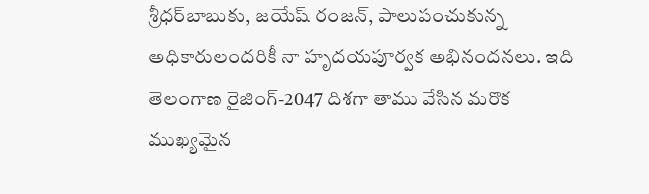శ్రీధర్‌బాబుకు, జయేష్‌ రంజన్‌, పాలుపంచుకున్న అధికారులందరికీ నా హృదయపూర్వక అభినందనలు. ఇది తెలంగాణ రైజింగ్‌-2047 దిశగా తాము వేసిన మరొక ముఖ్యమైన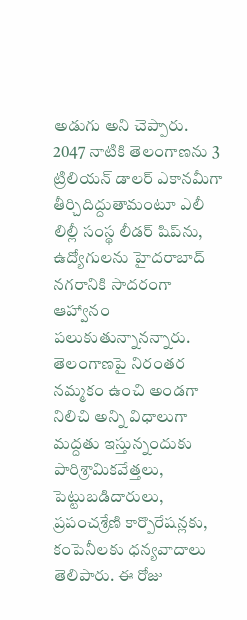అడుగు అని చెప్పారు. 2047 నాటికి తెలంగాణను 3 ట్రిలియన్‌ డాలర్‌ ఎకానమీగా తీర్చిదిద్దుతామంటూ ఎలీ లిల్లీ సంస్థ లీడర్‌ షిప్‌ను, ఉద్యోగులను హైదరాబాద్‌ నగరానికి సాదరంగా ఆహ్వానం పలుకుతున్నానన్నారు. తెలంగాణపై నిరంతర నమ్మకం ఉంచి అండగా నిలిచి అన్ని విధాలుగా మద్దతు ఇస్తున్నందుకు పారిశ్రామికవేత్తలు, పెట్టుబడిదారులు, ప్రపంచశ్రేణి కార్పొరేషన్లకు, కంపెనీలకు ధన్యవాదాలు తెలిపారు. ఈ రోజు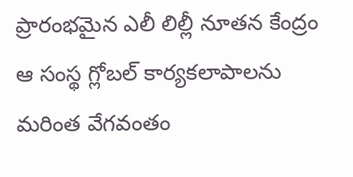ప్రారంభమైన ఎలీ లిల్లీ నూతన కేంద్రం ఆ సంస్థ గ్లోబల్‌ కార్యకలాపాలను మరింత వేగవంతం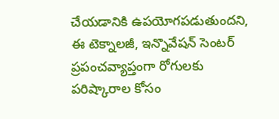చేయడానికి ఉపయోగపడుతుందని, ఈ టెక్నాలజీ, ఇన్నొవేషన్‌ సెంటర్‌ ప్రపంచవ్యాప్తంగా రోగులకు పరిష్కారాల కోసం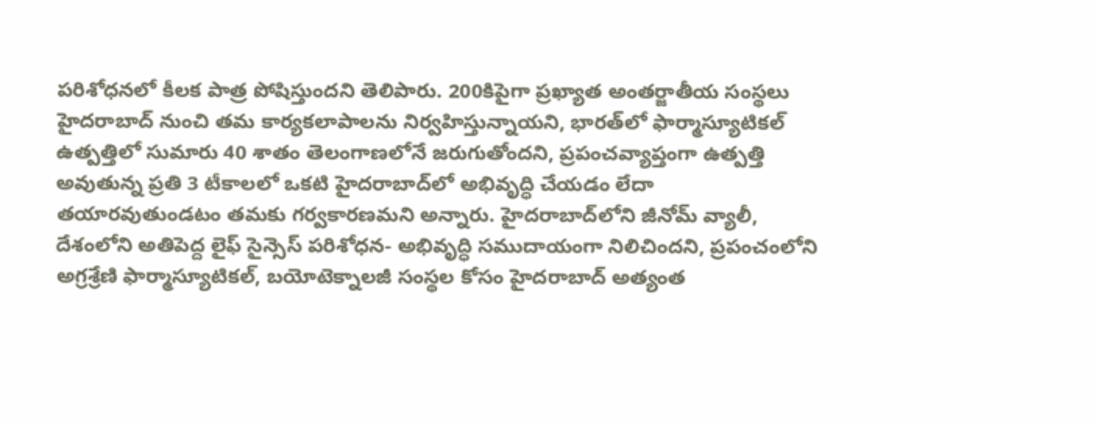పరిశోధనలో కీలక పాత్ర పోషిస్తుందని తెలిపారు. 200కిపైగా ప్రఖ్యాత అంతర్జాతీయ సంస్థలు హైదరాబాద్‌ నుంచి తమ కార్యకలాపాలను నిర్వహిస్తున్నాయని, భారత్‌లో ఫార్మాస్యూటికల్‌ ఉత్పత్తిలో సుమారు 40 శాతం తెలంగాణలోనే జరుగుతోందని, ప్రపంచవ్యాప్తంగా ఉత్పత్తి అవుతున్న ప్రతి 3 టీకాలలో ఒకటి హైదరాబాద్‌లో అభివృద్ధి చేయడం లేదా తయారవుతుండటం తమకు గర్వకారణమని అన్నారు. హైదరాబాద్‌లోని జీనోమ్‌ వ్యాలీ, దేశంలోని అతిపెద్ద లైఫ్‌ సైన్సెస్‌ పరిశోధన- అభివృద్ధి సముదాయంగా నిలిచిందని, ప్రపంచంలోని అగ్రశ్రేణి ఫార్మాస్యూటికల్‌, బయోటెక్నాలజీ సంస్థల కోసం హైదరాబాద్‌ అత్యంత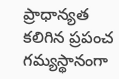ప్రాధాన్యత కలిగిన ప్రపంచ గమ్యస్థానంగా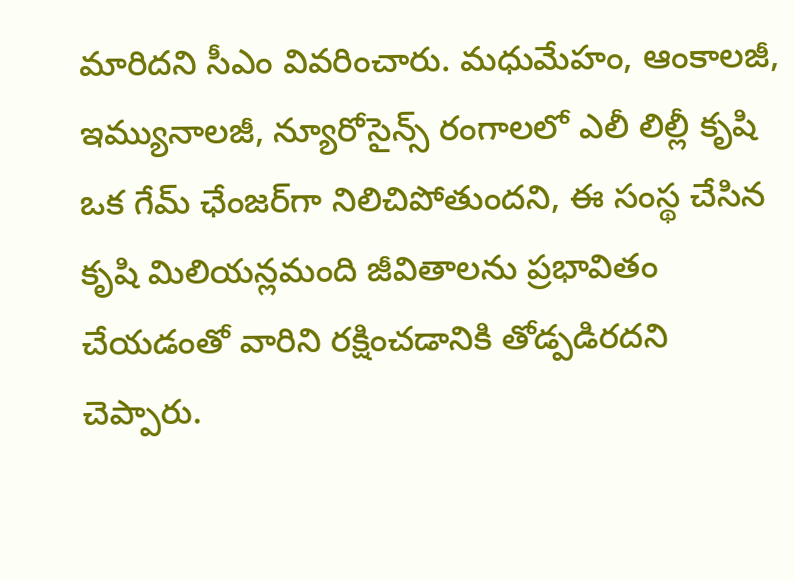మారిదని సీఎం వివరించారు. మధుమేహం, ఆంకాలజీ, ఇమ్యునాలజీ, న్యూరోసైన్స్‌ రంగాలలో ఎలీ లిల్లీ కృషి ఒక గేమ్‌ ఛేంజర్‌గా నిలిచిపోతుందని, ఈ సంస్థ చేసిన కృషి మిలియన్లమంది జీవితాలను ప్రభావితం చేయడంతో వారిని రక్షించడానికి తోడ్పడిరదని చెప్పారు.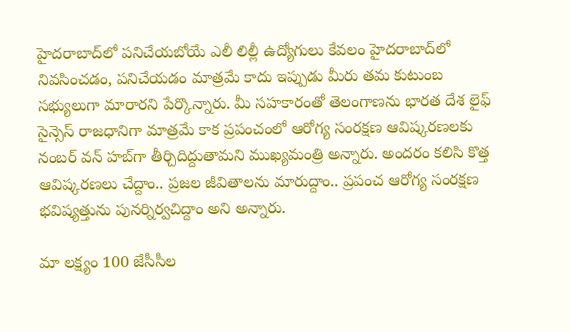హైదరాబాద్‌లో పనిచేయబోయే ఎలీ లిల్లీ ఉద్యోగులు కేవలం హైదరాబాద్‌లో నివసించడం, పనిచేయడం మాత్రమే కాదు ఇప్పుడు మీరు తమ కుటుంబ సభ్యులుగా మారారని పేర్కొన్నారు. మీ సహకారంతో తెలంగాణను భారత దేశ లైఫ్‌ సైన్సెస్‌ రాజధానిగా మాత్రమే కాక ప్రపంచంలో ఆరోగ్య సంరక్షణ ఆవిష్కరణలకు నంబర్‌ వన్‌ హబ్‌గా తీర్చిదిద్దుతామని ముఖ్యమంత్రి అన్నారు. అందరం కలిసి కొత్త ఆవిష్కరణలు చేద్దాం.. ప్రజల జీవితాలను మారుద్దాం.. ప్రపంచ ఆరోగ్య సంరక్షణ భవిష్యత్తును పునర్నిర్వచిద్దాం అని అన్నారు.

మా లక్ష్యం 100 జేసీసీల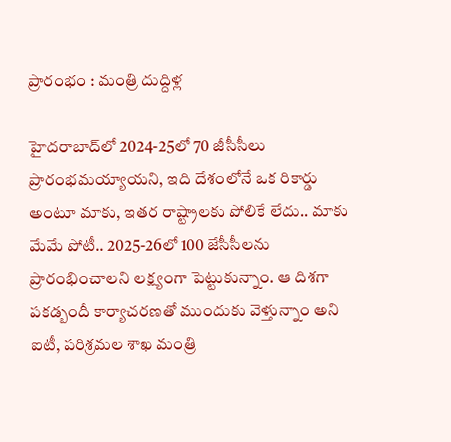ప్రారంభం : మంత్రి దుద్దిళ్ల

హైదరాబాద్‌లో 2024-25లో 70 జీసీసీలు ప్రారంభమయ్యాయని, ఇది దేశంలోనే ఒక రికార్డు అంటూ మాకు, ఇతర రాష్ట్రాలకు పోలికే లేదు.. మాకు మేమే పోటీ.. 2025-26లో 100 జేసీసీలను ప్రారంభించాలని లక్ష్యంగా పెట్టుకున్నాం. ఆ దిశగా పకడ్బందీ కార్యాచరణతో ముందుకు వెళ్తున్నాం అని ఐటీ, పరిశ్రమల శాఖ మంత్రి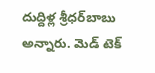దుద్దిళ్ల శ్రీధర్‌బాబు అన్నారు. మెడ్‌ టెక్‌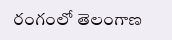రంగంలో తెలంగాణ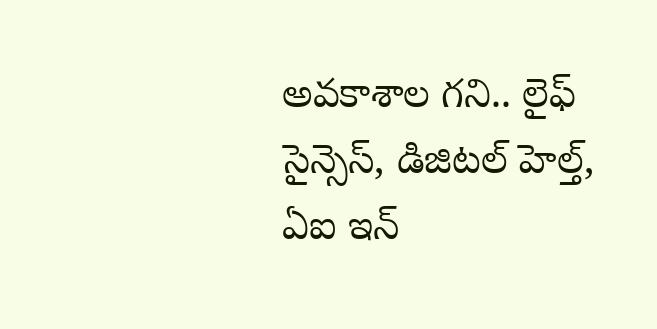అవకాశాల గని.. లైఫ్‌ సైన్సెస్‌, డిజిటల్‌ హెల్త్‌, ఏఐ ఇన్‌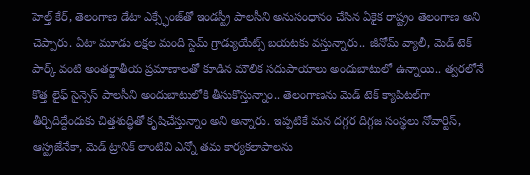హెల్త్‌ కేర్‌, తెలంగాణ డేటా ఎక్స్ఛేంజ్‌తో ఇండస్ట్రీ పాలసీని అనుసంధానం చేసిన ఏకైక రాష్ట్రం తెలంగాణ అని చెప్పారు. ఏటా మూడు లక్షల మంది స్టెమ్‌ గ్రాడ్యుయేట్స్‌ బయటకు వస్తున్నారు.. జీనోమ్‌ వ్యాలీ, మెడ్‌ టెక్‌ పార్క్‌ వంటి అంతర్జాతీయ ప్రమాణాలతో కూడిన మౌలిక సదుపాయాలు అందుబాటులో ఉన్నాయి.. త్వరలోనే కొత్త లైఫ్‌ సైన్సెస్‌ పాలసీని అందుబాటులోకి తీసుకొస్తున్నాం.. తెలంగాణను మెడ్‌ టెక్‌ క్యాపిటల్‌గా తీర్చిదిద్దేందుకు చిత్తశుద్ధితో కృషిచేస్తున్నాం అని అన్నారు. ఇప్పటికే మన దగ్గర దిగ్గజ సంస్థలు నోవార్టిస్‌, ఆస్ట్రజేనేకా, మెడ్‌ ట్రానిక్‌ లాంటివి ఎన్నో తమ కార్యకలాపాలను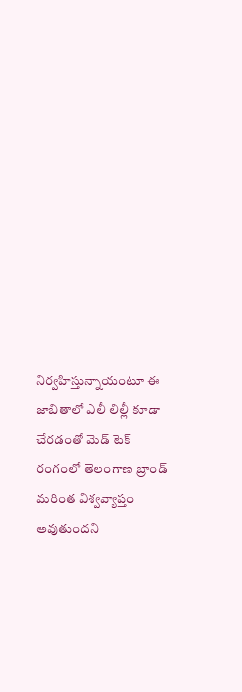నిర్వహిస్తున్నాయంటూ ఈ జాబితాలో ఎలీ లిల్లీ కూడా చేరడంతో మెడ్‌ టెక్‌ రంగంలో తెలంగాణ బ్రాండ్‌ మరింత విశ్వవ్యాప్తం అవుతుందని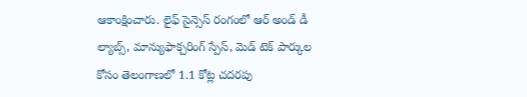ఆకాంక్షించారు. లైఫ్‌ సైన్సెస్‌ రంగంలో ఆర్‌ అండ్‌ డీ ల్యాబ్స్‌, మాన్యుఫాక్చరింగ్‌ స్పేస్‌, మెడ్‌ టెక్‌ పార్కుల కోసం తెలంగాణలో 1.1 కోట్ల చదరపు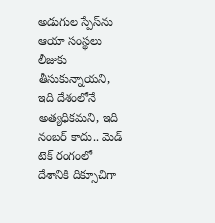అడుగుల స్పేస్‌ను ఆయా సంస్థలు లీజుకు తీసుకున్నాయని, ఇది దేశంలోనే అత్యధికమని, ఇది నంబర్‌ కాదు.. మెడ్‌ టెక్‌ రంగంలో దేశానికి దిక్సూచిగా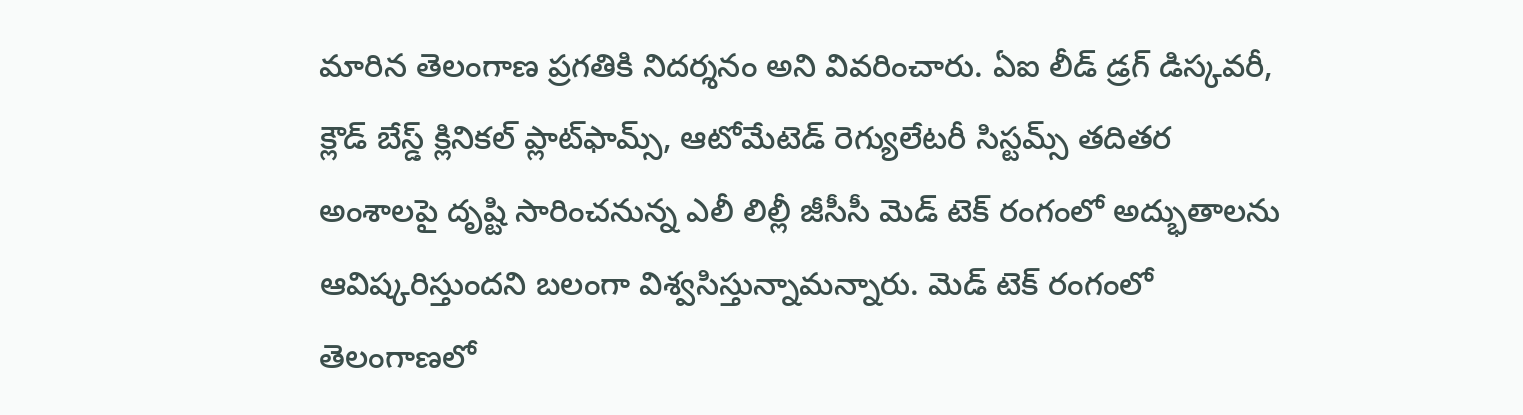మారిన తెలంగాణ ప్రగతికి నిదర్శనం అని వివరించారు. ఏఐ లీడ్‌ డ్రగ్‌ డిస్కవరీ, క్లౌడ్‌ బేస్డ్‌ క్లినికల్‌ ప్లాట్‌ఫామ్స్‌, ఆటోమేటెడ్‌ రెగ్యులేటరీ సిస్టమ్స్‌ తదితర అంశాలపై దృష్టి సారించనున్న ఎలీ లిల్లీ జీసీసీ మెడ్‌ టెక్‌ రంగంలో అద్భుతాలను ఆవిష్కరిస్తుందని బలంగా విశ్వసిస్తున్నామన్నారు. మెడ్‌ టెక్‌ రంగంలో తెలంగాణలో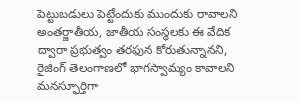పెట్టుబడులు పెట్టేందుకు ముందుకు రావాలని అంతర్జాతీయ, జాతీయ సంస్థలకు ఈ వేదిక ద్వారా ప్రభుత్వం తరఫున కోరుతున్నానని, రైజింగ్‌ తెలంగాణలో భాగస్వామ్యం కావాలని మనస్ఫూర్తిగా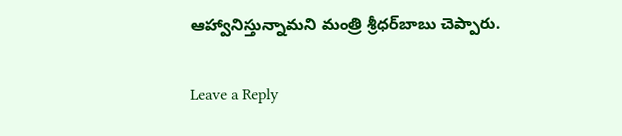ఆహ్వానిస్తున్నామని మంత్రి శ్రీధర్‌బాబు చెప్పారు.

Leave a Reply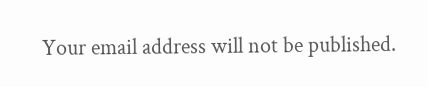Your email address will not be published.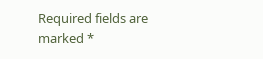Required fields are marked *